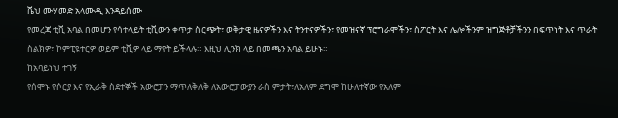ሼህ ሙሃመድ አላሙዲ እንዳይሰሙ
የመረጃ ቲቪ አባል በመሆን የሳተላይት ቲቪውን ቀጥታ ስርጭት፣ ወቅታዊ ዜናዎችን እና ትንተናዎችን፣ የመዝናኛ ፕሮግራሞችን፣ ስፖርት እና ሌሎችንም ዝግጅቶቻችንን በፍጥነት እና ጥራት ስልክዎ፣ ኮምፒዩተርዎ ወይም ቲቪዎ ላይ ማየት ይችላሉ። እዚህ ሊንክ ላይ በመጫን አባል ይሁኑ።
ከአባይነህ ተገኝ
የሰሞኑ የሶርያ እና የኢራቅ ስደተኞች አውሮፓን ማጥለቅለቅ ለአውሮፓውያን ራስ ምታት፣ለአለም ደግሞ ከሁለተኛው የአለም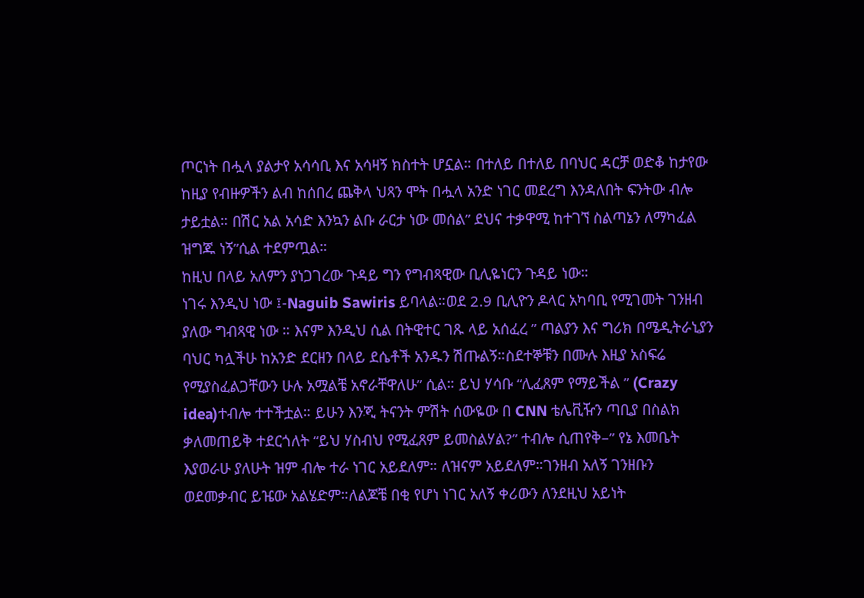ጦርነት በሗላ ያልታየ አሳሳቢ እና አሳዛኝ ክስተት ሆኗል። በተለይ በተለይ በባህር ዳርቻ ወድቆ ከታየው ከዚያ የብዙዎችን ልብ ከሰበረ ጨቅላ ህጻን ሞት በሗላ አንድ ነገር መደረግ እንዳለበት ፍንትው ብሎ ታይቷል። በሽር አል አሳድ እንኳን ልቡ ራርታ ነው መሰል” ደህና ተቃዋሚ ከተገኘ ስልጣኔን ለማካፈል ዝግጁ ነኝ”ሲል ተደምጧል።
ከዚህ በላይ አለምን ያነጋገረው ጉዳይ ግን የግብጻዊው ቢሊዬነርን ጉዳይ ነው።
ነገሩ እንዲህ ነው ፤-Naguib Sawiris ይባላል።ወደ 2.9 ቢሊዮን ዶላር አካባቢ የሚገመት ገንዘብ ያለው ግብጻዊ ነው ። እናም እንዲህ ሲል በትዊተር ገጹ ላይ አሰፈረ ” ጣልያን እና ግሪክ በሜዲትራኒያን ባህር ካሏችሁ ከአንድ ደርዘን በላይ ደሴቶች አንዱን ሽጡልኝ።ስደተኞቹን በሙሉ እዚያ አስፍሬ የሚያስፈልጋቸውን ሁሉ አሟልቼ አኖራቸዋለሁ” ሲል። ይህ ሃሳቡ “ሊፈጸም የማይችል ” (Crazy idea)ተብሎ ተተችቷል። ይሁን እንጂ ትናንት ምሽት ሰውዬው በ CNN ቴሌቪዥን ጣቢያ በስልክ ቃለመጠይቅ ተደርጎለት “ይህ ሃስብህ የሚፈጸም ይመስልሃል?” ተብሎ ሲጠየቅ–” የኔ እመቤት እያወራሁ ያለሁት ዝም ብሎ ተራ ነገር አይደለም። ለዝናም አይደለም።ገንዘብ አለኝ ገንዘቡን ወደመቃብር ይዤው አልሄድም።ለልጆቼ በቂ የሆነ ነገር አለኝ ቀሪውን ለንደዚህ አይነት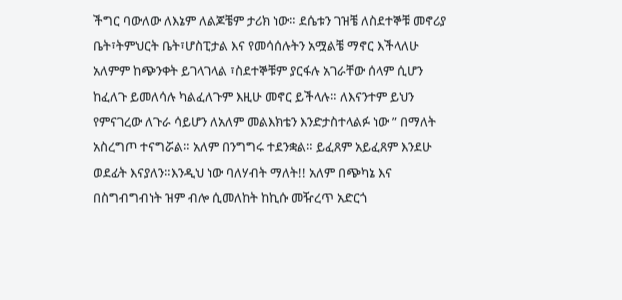ችግር ባውለው ለእኔም ለልጆቼም ታሪክ ነው። ደሴቱን ገዝቼ ለስደተኞቹ መኖሪያ ቤት፣ትምህርት ቤት፣ሆስፒታል እና የመሳሰሉትን አሟልቼ ማኖር እችላለሁ አለምም ከጭንቀት ይገላገላል ፣ስደተኞቹም ያርፋሉ አገራቸው ሰላም ሲሆን ከፈለጉ ይመለሳሉ ካልፈለጉም እዚሁ መኖር ይችላሉ። ለእናንተም ይህን የምናገረው ለጉራ ሳይሆን ለአለም መልእክቴን እንድታስተላልፉ ነው ” በማለት አስረግጦ ተናግሯል። አለም በንግግሩ ተደንቋል። ይፈጸም አይፈጸም እንደሁ ወደፊት እናያለን።እንዲህ ነው ባለሃብት ማለት!! አለም በጭካኔ እና በስግብግብነት ዝም ብሎ ሲመለከት ከኪሱ መዥረጥ አድርጎ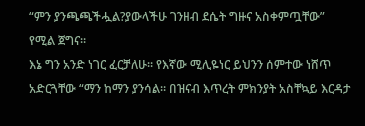“ምን ያንጫጫችሗል?ያውላችሁ ገንዘብ ደሴት ግዙና አስቀምጧቸው” የሚል ጀግና።
እኔ ግን አንድ ነገር ፈርቻለሁ። የእኛው ሚሊዬነር ይህንን ሰምተው ነሸጥ አድርጓቸው “ማን ከማን ያንሳል። በዝናብ እጥረት ምክንያት አስቸኳይ እርዳታ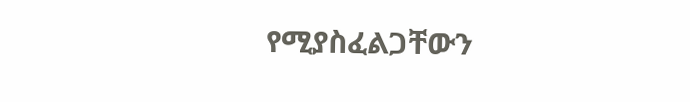የሚያስፈልጋቸውን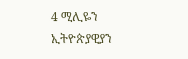4 ሚሊዬን ኢትዮጵያዊያን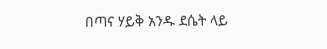በጣና ሃይቅ አንዱ ደሴት ላይ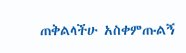ጠቅልላችሁ አስቀምጡልኝ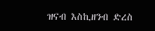ዝናብ እስኪዘንብ ድረስ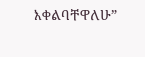እቀልባቸዋለሁ”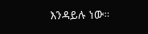እንዳይሉ ነው።